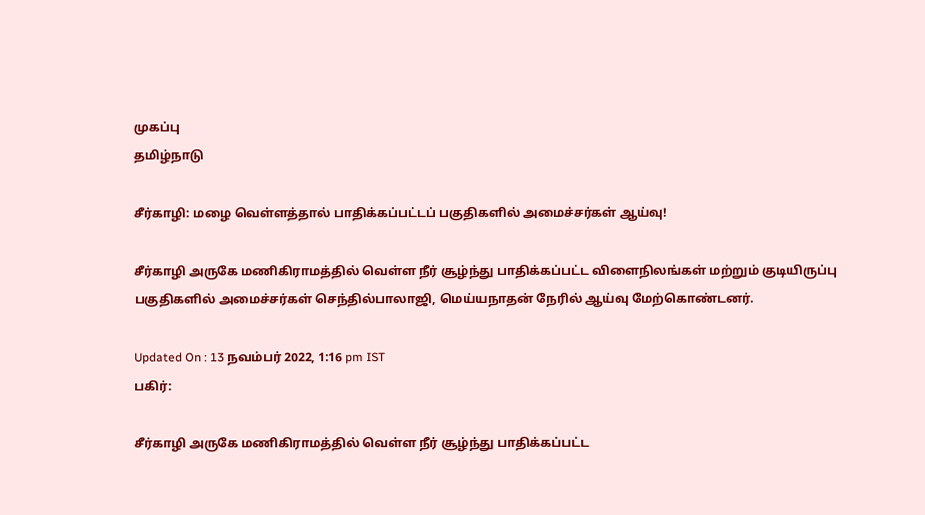முகப்பு
தமிழ்நாடு

சீர்காழி: மழை வெள்ளத்தால் பாதிக்கப்பட்டப் பகுதிகளில் அமைச்சர்கள் ஆய்வு!

சீர்காழி அருகே மணிகிராமத்தில் வெள்ள நீர் சூழ்ந்து பாதிக்கப்பட்ட விளைநிலங்கள் மற்றும் குடியிருப்பு பகுதிகளில் அமைச்சர்கள் செந்தில்பாலாஜி, மெய்யநாதன் நேரில் ஆய்வு மேற்கொண்டனர்.

Updated On : 13 நவம்பர் 2022, 1:16 pm IST
பகிர்:

சீர்காழி அருகே மணிகிராமத்தில் வெள்ள நீர் சூழ்ந்து பாதிக்கப்பட்ட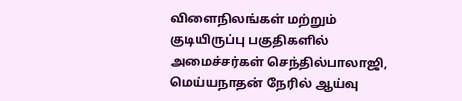விளைநிலங்கள் மற்றும் குடியிருப்பு பகுதிகளில் அமைச்சர்கள் செந்தில்பாலாஜி, மெய்யநாதன் நேரில் ஆய்வு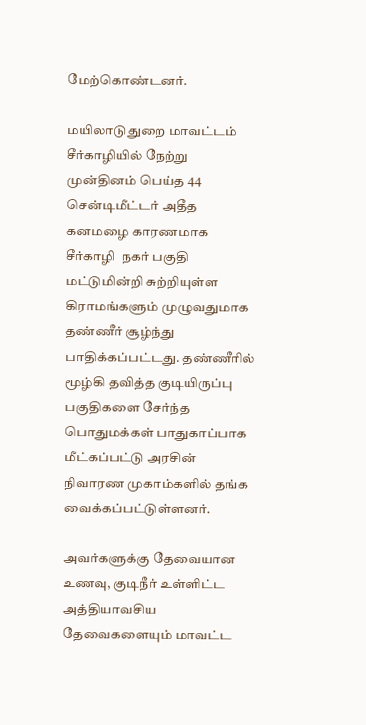மேற்கொண்டனர்.

மயிலாடுதுறை மாவட்டம் சீர்காழியில் நேற்று முன்தினம் பெய்த 44 சென்டிமீட்டர் அதீத கனமழை காரணமாக சீர்காழி  நகர் பகுதி மட்டுமின்றி சுற்றியுள்ள கிராமங்களும் முழுவதுமாக தண்ணீர் சூழ்ந்து பாதிக்கப்பட்டது. தண்ணீரில் மூழ்கி தவித்த குடியிருப்பு பகுதிகளை சேர்ந்த பொதுமக்கள் பாதுகாப்பாக மீட்கப்பட்டு அரசின் நிவாரண முகாம்களில் தங்க வைக்கப்பட்டுள்ளனர்.

அவர்களுக்கு தேவையான உணவு, குடிநீர் உள்ளிட்ட அத்தியாவசிய தேவைகளையும் மாவட்ட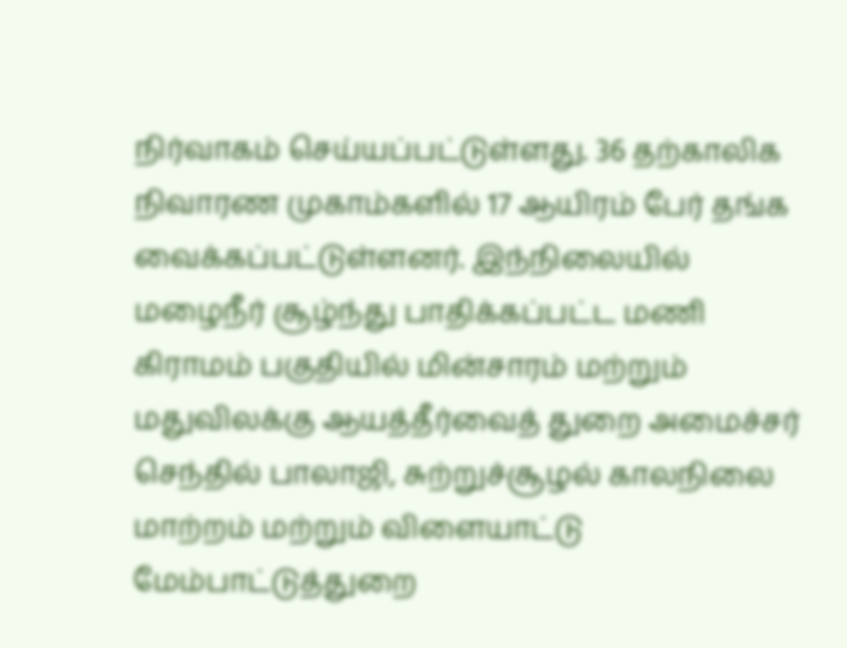நிர்வாகம் செய்யப்பட்டுள்ளது. 36 தற்காலிக நிவாரண முகாம்களில் 17 ஆயிரம் பேர் தங்க வைக்கப்பட்டுள்ளனர். இந்நிலையில் மழைநீர் சூழ்ந்து பாதிக்கப்பட்ட மணி கிராமம் பகுதியில் மின்சாரம் மற்றும் மதுவிலக்கு ஆயத்தீர்வைத் துறை அமைச்சர் செந்தில் பாலாஜி, சுற்றுச்சூழல் காலநிலை மாற்றம் மற்றும் விளையாட்டு மேம்பாட்டுத்துறை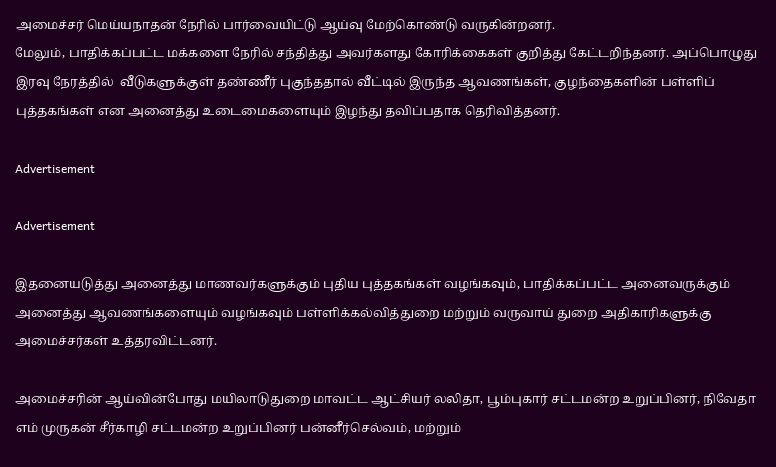அமைச்சர் மெய்யநாதன் நேரில் பார்வையிட்டு ஆய்வு மேற்கொண்டு வருகின்றனர்.
மேலும், பாதிக்கப்பட்ட மக்களை நேரில் சந்தித்து அவர்களது கோரிக்கைகள் குறித்து கேட்டறிந்தனர். அப்பொழுது இரவு நேரத்தில்  வீடுகளுக்குள் தண்ணீர் புகுந்ததால் வீட்டில் இருந்த ஆவணங்கள், குழந்தைகளின் பள்ளிப் புத்தகங்கள் என அனைத்து உடைமைகளையும் இழந்து தவிப்பதாக தெரிவித்தனர்.

Advertisement

Advertisement

இதனையடுத்து அனைத்து மாணவர்களுக்கும் புதிய புத்தகங்கள் வழங்கவும், பாதிக்கப்பட்ட அனைவருக்கும் அனைத்து ஆவணங்களையும் வழங்கவும் பள்ளிக்கல்வித்துறை மற்றும் வருவாய் துறை அதிகாரிகளுக்கு அமைச்சர்கள் உத்தரவிட்டனர்.

அமைச்சரின் ஆய்வின்போது மயிலாடுதுறை மாவட்ட ஆட்சியர் லலிதா, பூம்புகார் சட்டமன்ற உறுப்பினர், நிவேதா எம் முருகன் சீர்காழி சட்டமன்ற உறுப்பினர் பன்னீர்செல்வம், மற்றும்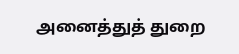அனைத்துத் துறை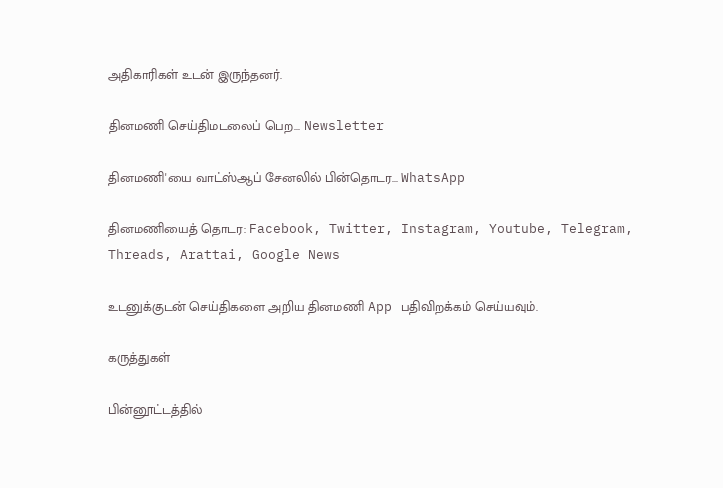அதிகாரிகள் உடன் இருந்தனர்.

தினமணி செய்திமடலைப் பெற... Newsletter

தினமணி'யை வாட்ஸ்ஆப் சேனலில் பின்தொடர... WhatsApp

தினமணியைத் தொடர: Facebook, Twitter, Instagram, Youtube, Telegram, Threads, Arattai, Google News

உடனுக்குடன் செய்திகளை அறிய தினமணி App பதிவிறக்கம் செய்யவும்.

கருத்துகள்

பின்னூட்டத்தில்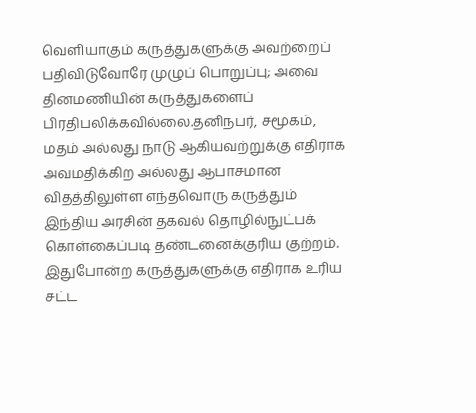வெளியாகும் கருத்துகளுக்கு அவற்றைப் பதிவிடுவோரே முழுப் பொறுப்பு; அவை தினமணியின் கருத்துகளைப் பிரதிபலிக்கவில்லை.தனிநபர், சமூகம், மதம் அல்லது நாடு ஆகியவற்றுக்கு எதிராக அவமதிக்கிற அல்லது ஆபாசமான விதத்திலுள்ள எந்தவொரு கருத்தும் இந்திய அரசின் தகவல் தொழில்நுட்பக் கொள்கைப்படி தண்டனைக்குரிய குற்றம். இதுபோன்ற கருத்துகளுக்கு எதிராக உரிய சட்ட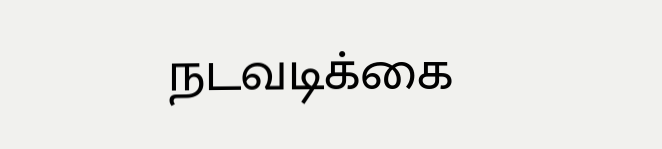நடவடிக்கை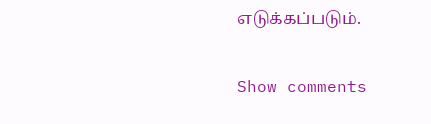எடுக்கப்படும்.

Show comments